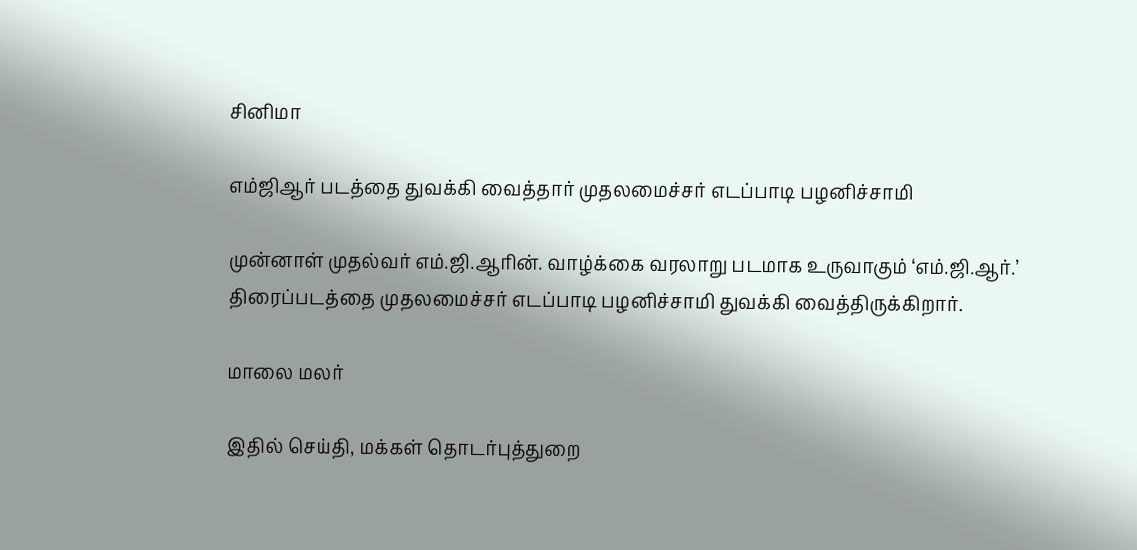சினிமா

எம்ஜிஆர் படத்தை துவக்கி வைத்தார் முதலமைச்சர் எடப்பாடி பழனிச்சாமி

முன்னாள் முதல்வர் எம்.ஜி.ஆரின். வாழ்க்கை வரலாறு படமாக உருவாகும் ‘எம்.ஜி.ஆர்.’ திரைப்படத்தை முதலமைச்சர் எடப்பாடி பழனிச்சாமி துவக்கி வைத்திருக்கிறார்.

மாலை மலர்

இதில் செய்தி, மக்கள் தொடர்புத்துறை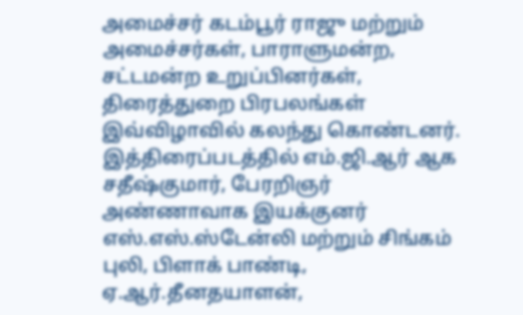அமைச்சர் கடம்பூர் ராஜு மற்றும் அமைச்சர்கள், பாராளுமன்ற, சட்டமன்ற உறுப்பினர்கள், திரைத்துறை பிரபலங்கள் இவ்விழாவில் கலந்து கொண்டனர். இத்திரைப்படத்தில் எம்.ஜி.ஆர் ஆக சதீஷ்குமார், பேரறிஞர் அண்ணாவாக இயக்குனர் எஸ்.எஸ்.ஸ்டேன்லி மற்றும் சிங்கம் புலி, பிளாக் பாண்டி, ஏ.ஆர்.தீனதயாளன்,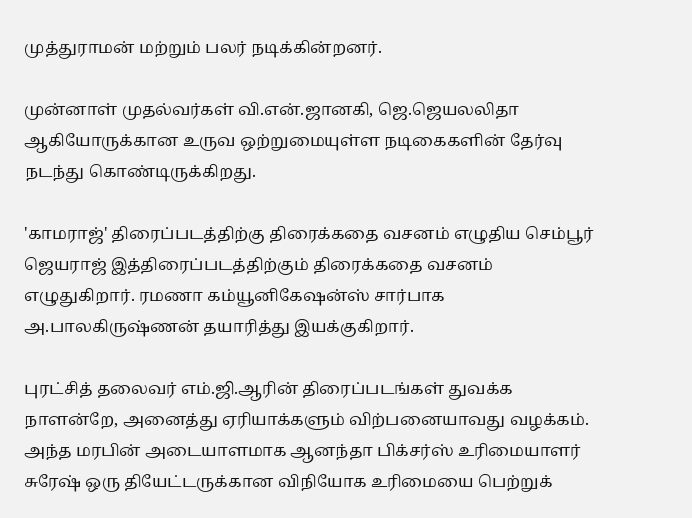முத்துராமன் மற்றும் பலர் நடிக்கின்றனர்.

முன்னாள் முதல்வர்கள் வி.என்.ஜானகி, ஜெ.ஜெயலலிதா ஆகியோருக்கான உருவ ஒற்றுமையுள்ள நடிகைகளின் தேர்வு நடந்து கொண்டிருக்கிறது.

'காமராஜ்' திரைப்படத்திற்கு திரைக்கதை வசனம் எழுதிய செம்பூர் ஜெயராஜ் இத்திரைப்படத்திற்கும் திரைக்கதை வசனம் எழுதுகிறார். ரமணா கம்யூனிகேஷன்ஸ் சார்பாக அ.பாலகிருஷ்ணன் தயாரித்து இயக்குகிறார்.

புரட்சித் தலைவர் எம்.ஜி.ஆரின் திரைப்படங்கள் துவக்க நாளன்றே, அனைத்து ஏரியாக்களும் விற்பனையாவது வழக்கம். அந்த மரபின் அடையாளமாக ஆனந்தா பிக்சர்ஸ் உரிமையாளர் சுரேஷ் ஒரு தியேட்டருக்கான விநியோக உரிமையை பெற்றுக்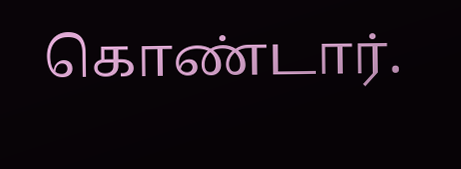கொண்டார்.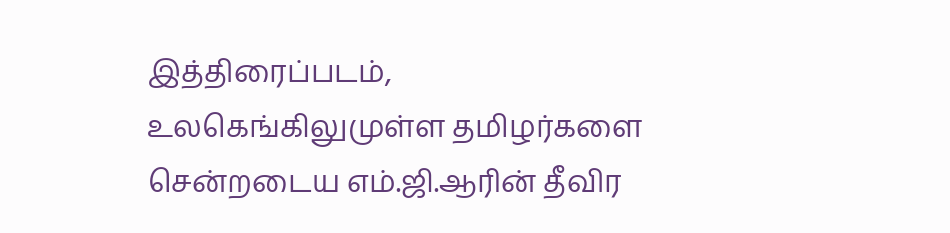இத்திரைப்படம், உலகெங்கிலுமுள்ள தமிழர்களை சென்றடைய எம்.ஜி.ஆரின் தீவிர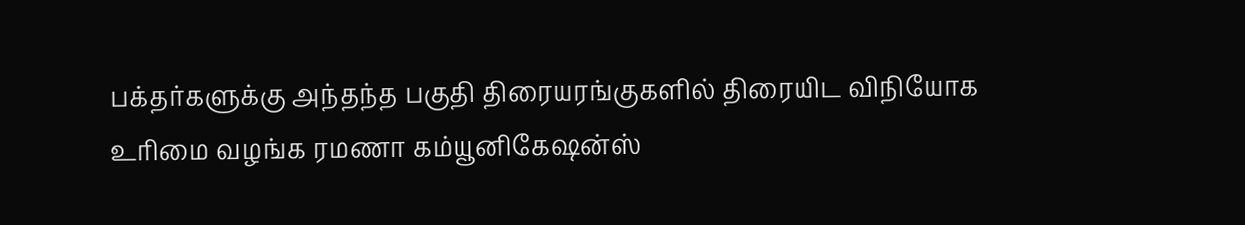பக்தர்களுக்கு அந்தந்த பகுதி திரையரங்குகளில் திரையிட விநியோக உரிமை வழங்க ரமணா கம்யூனிகேஷன்ஸ்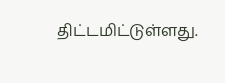திட்டமிட்டுள்ளது.